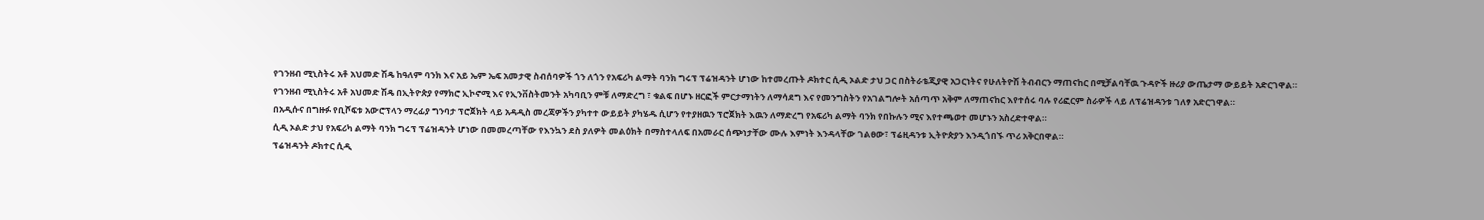የገንዘብ ሚኒስትሩ አቶ አህመድ ሽዴ ከዓለም ባንክ እና አይ ኤም ኤፍ አመታዊ ስብሰባዎች ጎን ለጎን የአፍሪካ ልማት ባንክ ግሩፕ ፕሬዝዳንት ሆነው ከተመረጡት ዶክተር ሲዲ ኦልድ ታህ ጋር በስትራቴጂያዊ አጋርነትና የሁለትዮሽ ትብብርን ማጠናከር በሚቻልባቸዉ ጉዳዮች ዙሪያ ውጤታማ ውይይት አድርገዋል።
የገንዘብ ሚኒስትሩ አቶ አህመድ ሽዴ በኢትዮጵያ የማክሮ ኢኮኖሚ እና የኢንቨስትመንት አካባቢን ምቹ ለማድረግ ፣ ቁልፍ በሆኑ ዘርፎች ምርታማነትን ለማሳደግ እና የመንግስትን የአገልግሎት አሰጣጥ አቅም ለማጠናከር እየተሰሩ ባሉ የሪፎርም ስራዎች ላይ ለፕሬዝዳንቱ ገለፃ አድርገዋል።
በአዲሱና በግዙፉ የቢሾፍቱ አውሮፕላን ማረፊያ ግንባታ ፕሮጀክት ላይ አዳዲስ መረጃዎችን ያካተተ ውይይት ያካሄዱ ሲሆን የተያዘዉን ፕሮጀክት እዉን ለማድረግ የአፍሪካ ልማት ባንክ የበኩሉን ሚና እየተጫወተ መሆኑን አስረድተዋል።
ሲዲ ኦልድ ታህ የአፍሪካ ልማት ባንክ ግሩፕ ፕሬዝዳንት ሆነው በመመረጣቸው የእንኳን ደስ ያለዎት መልዕክት በማስተላለፍ በአመራር ሰጭነታቸው ሙሉ እምነት እንዳላቸው ገልፀው፣ ፕሬዚዳንቱ ኢትዮጵያን እንዲጎበኙ ጥሪ አቅርበዋል።
ፕሬዝዳንት ዶክተር ሲዲ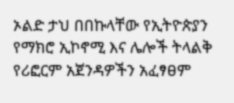ኦልድ ታህ በበኩላቸው የኢትዮጵያን የማክሮ ኢኮኖሚ እና ሌሎች ትላልቅ የሪፎርም አጀንዳዎችን አፈፃፀም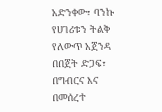አድንቀው፣ ባንኩ የሀገሪቱን ትልቅ የለውጥ አጀንዳ በበጀት ድጋፍ፣ በግብርና እና በመሰረተ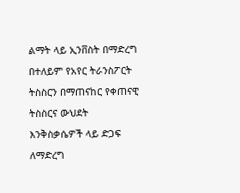ልማት ላይ ኢንቨስት በማድረግ በተለይም የአየር ትራንስፖርት ትስስርን በማጠናከር የቀጠናዊ ትስስርና ውህደት እንቅስቃሴዎች ላይ ድጋፍ ለማድረግ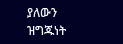ያለውን ዝግጁነት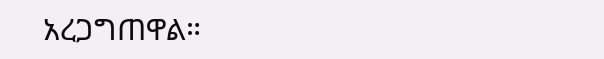አረጋግጠዋል።